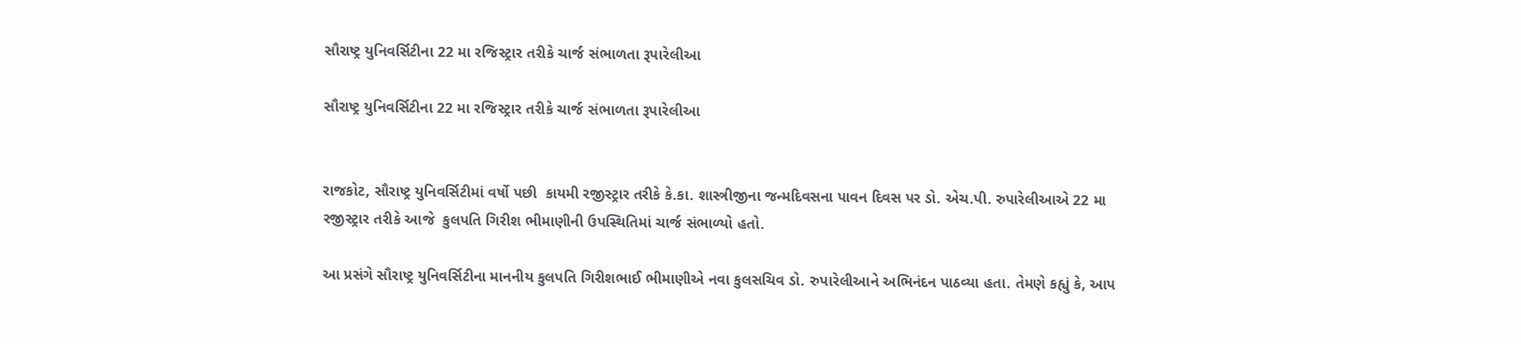સૌરાષ્ટ્ર યુનિવર્સિટીના 22 મા રજિસ્ટ્રાર તરીકે ચાર્જ સંભાળતા રૂપારેલીઆ

સૌરાષ્ટ્ર યુનિવર્સિટીના 22 મા રજિસ્ટ્રાર તરીકે ચાર્જ સંભાળતા રૂપારેલીઆ


રાજકોટ, સૌરાષ્ટ્ર યુનિવર્સિટીમાં વર્ષો પછી  કાયમી રજીસ્ટ્રાર તરીકે કે.કા. શાસ્ત્રીજીના જન્મદિવસના પાવન દિવસ પર ડો. એચ.પી. રુપારેલીઆએ 22 મા રજીસ્ટ્રાર તરીકે આજે  કુલપતિ ગિરીશ ભીમાણીની ઉપસ્થિતિમાં ચાર્જ સંભાળ્યો હતો.

આ પ્રસંગે સૌરાષ્ટ્ર યુનિવર્સિટીના માનનીય કુલપતિ ગિરીશભાઈ ભીમાણીએ નવા કુલસચિવ ડો. રુપારેલીઆને અભિનંદન પાઠવ્યા હતા. તેમણે કહ્યું કે, આપ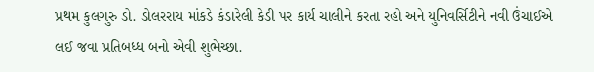પ્રથમ કુલગુરુ ડો. ડોલરરાય માંકડે કંડારેલી કેડી પર કાર્ય ચાલીને કરતા રહો અને યુનિવર્સિટીને નવી ઉંચાઈએ લઈ જવા પ્રતિબધ્ધ બનો એવી શુભેચ્છા.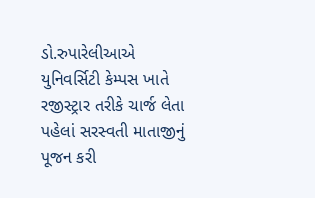ડો.રુપારેલીઆએ યુનિવર્સિટી કેમ્પસ ખાતે રજીસ્ટ્રાર તરીકે ચાર્જ લેતા પહેલાં સરસ્વતી માતાજીનું પૂજન કરી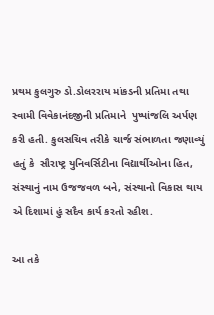પ્રથમ કુલગુરુ ડો.ડોલરરાય માંકડની પ્રતિમા તથા સ્વામી વિવેકાનંદજીની પ્રતિમાને  પુષ્પાંજલિ અર્પણ કરી હતી. કુલસચિવ તરીકે ચાર્જ સંભાળતા જણાવ્યું હતું કે  સૌરાષ્ટ્ર યુનિવર્સિટીના વિદ્યાર્થીઓના હિત, સંસ્થાનું નામ ઉજજવળ બને, સંસ્થાનો વિકાસ થાય એ દિશામાં હું સદૈવ કાર્ય કરતો રહીશ.

આ તકે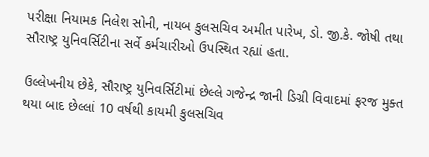પરીક્ષા નિયામક નિલેશ સોની, નાયબ કુલસચિવ અમીત પારેખ, ડો. જી.કે. જોષી તથા સૌરાષ્ટ્ર યુનિવર્સિટીના સર્વે કર્મચારીઓ ઉપસ્થિત રહ્યાં હતા.

ઉલ્લેખનીય છેકે, સૌરાષ્ટ્ર યુનિવર્સિટીમાં છેલ્લે ગજેન્દ્ર જાની ડિગ્રી વિવાદમાં ફરજ મુક્ત થયા બાદ છેલ્લાં 10 વર્ષથી કાયમી કુલસચિવ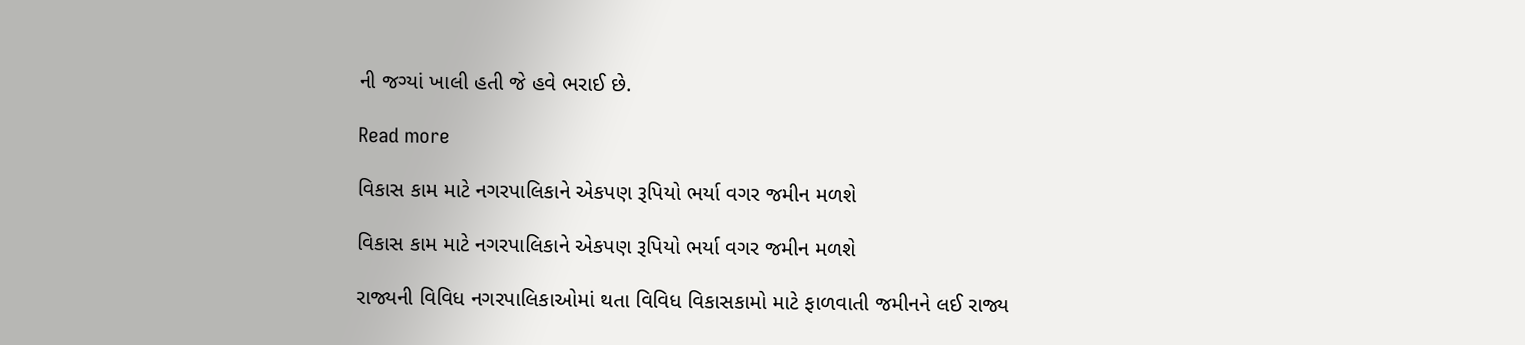ની જગ્યાં ખાલી હતી જે હવે ભરાઈ છે.

Read more

વિકાસ કામ માટે નગરપાલિકાને એકપણ રૂપિયો ભર્યા વગર જમીન મળશે

વિકાસ કામ માટે નગરપાલિકાને એકપણ રૂપિયો ભર્યા વગર જમીન મળશે

રાજ્યની વિવિધ નગરપાલિકાઓમાં થતા વિવિધ વિકાસકામો માટે ફાળવાતી જમીનને લઈ રાજ્ય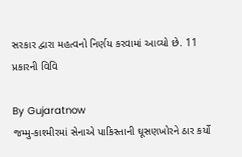સરકાર દ્વારા મહત્વનો નિર્ણય કરવામાં આવ્યો છે. 11 પ્રકારની વિવિ

By Gujaratnow
જમ્મુ-કાશ્મીરમાં સેનાએ પાકિસ્તાની ઘૂસણખોરને ઠાર કર્યો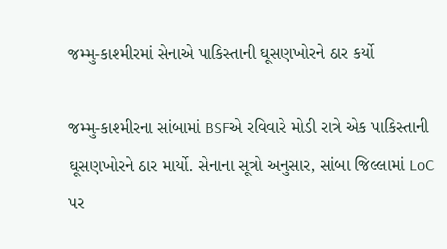જમ્મુ-કાશ્મીરમાં સેનાએ પાકિસ્તાની ઘૂસણખોરને ઠાર કર્યો

જમ્મુ-કાશ્મીરના સાંબામાં BSFએ રવિવારે મોડી રાત્રે એક પાકિસ્તાની ઘૂસણખોરને ઠાર માર્યો. સેનાના સૂત્રો અનુસાર, સાંબા જિલ્લામાં LoC પર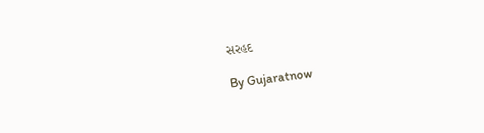સરહદ

By Gujaratnow